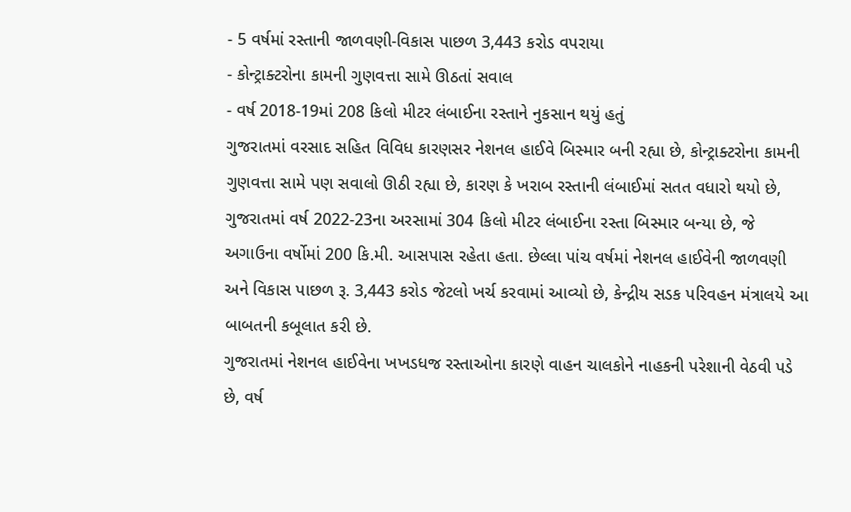- 5 વર્ષમાં રસ્તાની જાળવણી-વિકાસ પાછળ 3,443 કરોડ વપરાયા
- કોન્ટ્રાક્ટરોના કામની ગુણવત્તા સામે ઊઠતાં સવાલ
- વર્ષ 2018-19માં 208 કિલો મીટર લંબાઈના રસ્તાને નુકસાન થયું હતું
ગુજરાતમાં વરસાદ સહિત વિવિધ કારણસર નેશનલ હાઈવે બિસ્માર બની રહ્યા છે, કોન્ટ્રાક્ટરોના કામની ગુણવત્તા સામે પણ સવાલો ઊઠી રહ્યા છે, કારણ કે ખરાબ રસ્તાની લંબાઈમાં સતત વધારો થયો છે, ગુજરાતમાં વર્ષ 2022-23ના અરસામાં 304 કિલો મીટર લંબાઈના રસ્તા બિસ્માર બન્યા છે, જે અગાઉના વર્ષોમાં 200 કિ.મી. આસપાસ રહેતા હતા. છેલ્લા પાંચ વર્ષમાં નેશનલ હાઈવેની જાળવણી અને વિકાસ પાછળ રૂ. 3,443 કરોડ જેટલો ખર્ચ કરવામાં આવ્યો છે, કેન્દ્રીય સડક પરિવહન મંત્રાલયે આ બાબતની કબૂલાત કરી છે.
ગુજરાતમાં નેશનલ હાઈવેના ખખડધજ રસ્તાઓના કારણે વાહન ચાલકોને નાહકની પરેશાની વેઠવી પડે છે, વર્ષ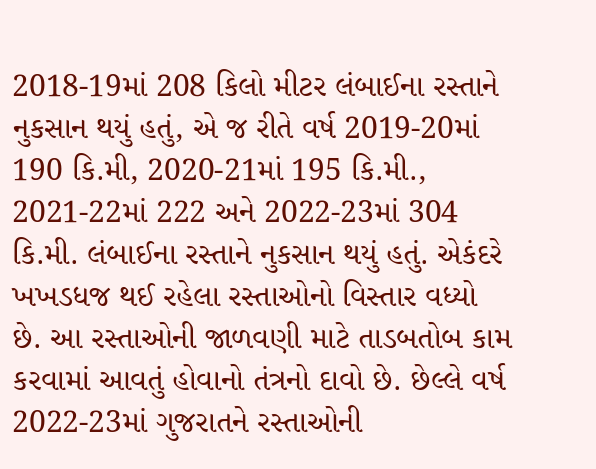2018-19માં 208 કિલો મીટર લંબાઈના રસ્તાને નુકસાન થયું હતું, એ જ રીતે વર્ષ 2019-20માં 190 કિ.મી, 2020-21માં 195 કિ.મી., 2021-22માં 222 અને 2022-23માં 304 કિ.મી. લંબાઈના રસ્તાને નુકસાન થયું હતું. એકંદરે ખખડધજ થઈ રહેલા રસ્તાઓનો વિસ્તાર વધ્યો છે. આ રસ્તાઓની જાળવણી માટે તાડબતોબ કામ કરવામાં આવતું હોવાનો તંત્રનો દાવો છે. છેલ્લે વર્ષ 2022-23માં ગુજરાતને રસ્તાઓની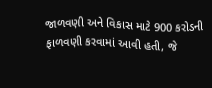જાળવણી અને વિકાસ માટે 900 કરોડની ફાળવણી કરવામાં આવી હતી, જે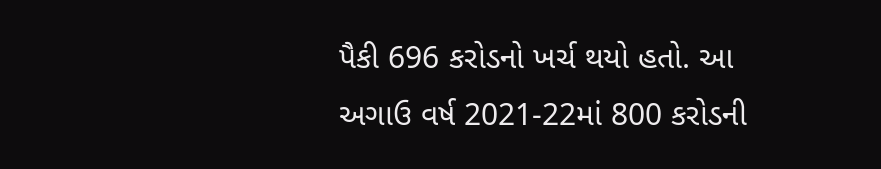પૈકી 696 કરોડનો ખર્ચ થયો હતો. આ અગાઉ વર્ષ 2021-22માં 800 કરોડની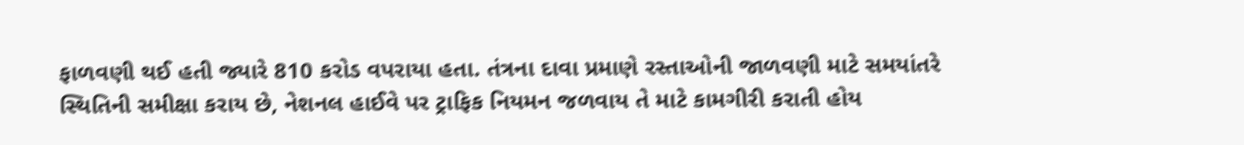ફાળવણી થઈ હતી જ્યારે 810 કરોડ વપરાયા હતા. તંત્રના દાવા પ્રમાણે રસ્તાઓની જાળવણી માટે સમયાંતરે સ્થિતિની સમીક્ષા કરાય છે, નેશનલ હાઈવે પર ટ્રાફિક નિયમન જળવાય તે માટે કામગીરી કરાતી હોય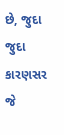છે, જુદા જુદા કારણસર જે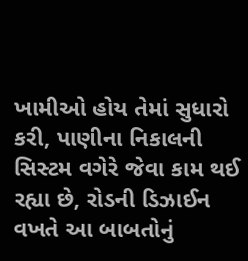ખામીઓ હોય તેમાં સુધારો કરી, પાણીના નિકાલની સિસ્ટમ વગેરે જેવા કામ થઈ રહ્યા છે, રોડની ડિઝાઈન વખતે આ બાબતોનું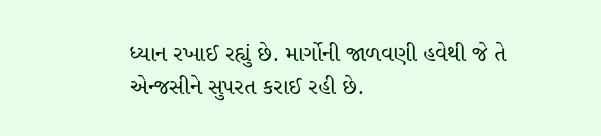ધ્યાન રખાઈ રહ્યું છે. માર્ગોની જાળવણી હવેથી જે તે એન્જસીને સુપરત કરાઈ રહી છે.